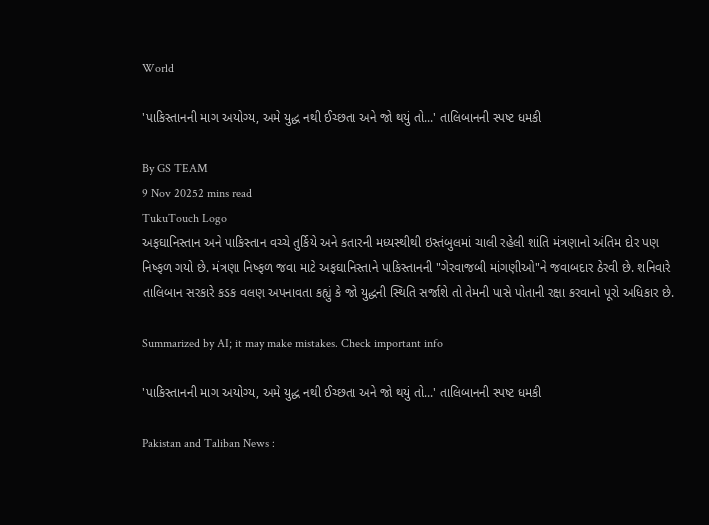World

'પાકિસ્તાનની માગ અયોગ્ય, અમે યુદ્ધ નથી ઈચ્છતા અને જો થયું તો...' તાલિબાનની સ્પષ્ટ ધમકી

By GS TEAM
9 Nov 20252 mins read
TukuTouch Logo
અફઘાનિસ્તાન અને પાકિસ્તાન વચ્ચે તુર્કિયે અને કતારની મધ્યસ્થીથી ઇસ્તંબુલમાં ચાલી રહેલી શાંતિ મંત્રણાનો અંતિમ દોર પણ નિષ્ફળ ગયો છે. મંત્રણા નિષ્ફળ જવા માટે અફઘાનિસ્તાને પાકિસ્તાનની "ગેરવાજબી માંગણીઓ"ને જવાબદાર ઠેરવી છે. શનિવારે તાલિબાન સરકારે કડક વલણ અપનાવતા કહ્યું કે જો યુદ્ધની સ્થિતિ સર્જાશે તો તેમની પાસે પોતાની રક્ષા કરવાનો પૂરો અધિકાર છે.

Summarized by AI; it may make mistakes. Check important info

'પાકિસ્તાનની માગ અયોગ્ય, અમે યુદ્ધ નથી ઈચ્છતા અને જો થયું તો...' તાલિબાનની સ્પષ્ટ ધમકી

Pakistan and Taliban News :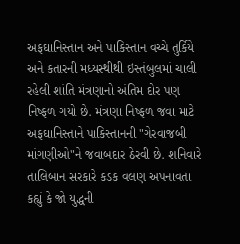અફઘાનિસ્તાન અને પાકિસ્તાન વચ્ચે તુર્કિયે અને કતારની મધ્યસ્થીથી ઇસ્તંબુલમાં ચાલી રહેલી શાંતિ મંત્રણાનો અંતિમ દોર પણ નિષ્ફળ ગયો છે. મંત્રણા નિષ્ફળ જવા માટે અફઘાનિસ્તાને પાકિસ્તાનની "ગેરવાજબી માંગણીઓ"ને જવાબદાર ઠેરવી છે. શનિવારે તાલિબાન સરકારે કડક વલણ અપનાવતા કહ્યું કે જો યુદ્ધની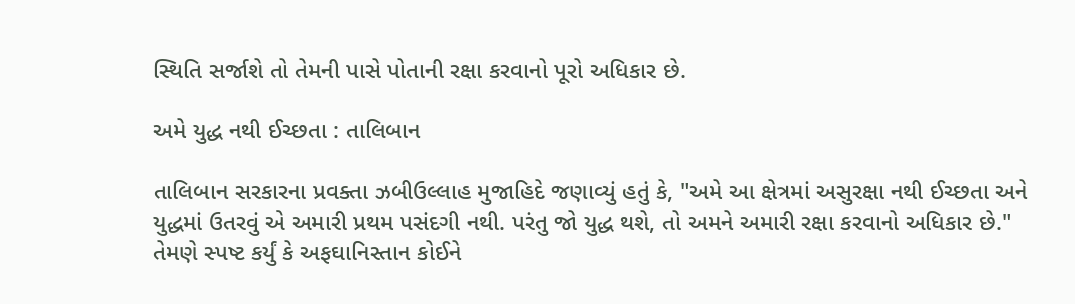સ્થિતિ સર્જાશે તો તેમની પાસે પોતાની રક્ષા કરવાનો પૂરો અધિકાર છે.

અમે યુદ્ધ નથી ઈચ્છતા : તાલિબાન

તાલિબાન સરકારના પ્રવક્તા ઝબીઉલ્લાહ મુજાહિદે જણાવ્યું હતું કે, "અમે આ ક્ષેત્રમાં અસુરક્ષા નથી ઈચ્છતા અને યુદ્ધમાં ઉતરવું એ અમારી પ્રથમ પસંદગી નથી. પરંતુ જો યુદ્ધ થશે, તો અમને અમારી રક્ષા કરવાનો અધિકાર છે." તેમણે સ્પષ્ટ કર્યું કે અફઘાનિસ્તાન કોઈને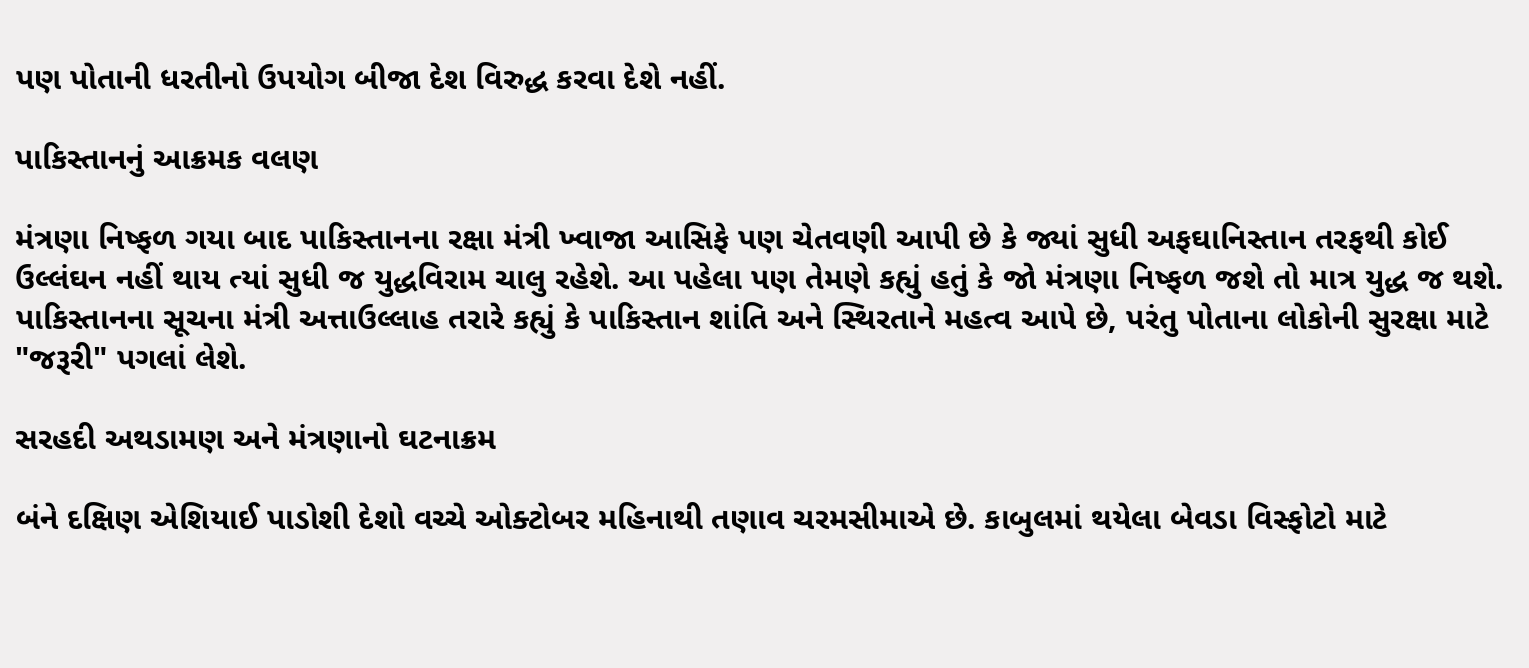પણ પોતાની ધરતીનો ઉપયોગ બીજા દેશ વિરુદ્ધ કરવા દેશે નહીં.

પાકિસ્તાનનું આક્રમક વલણ

મંત્રણા નિષ્ફળ ગયા બાદ પાકિસ્તાનના રક્ષા મંત્રી ખ્વાજા આસિફે પણ ચેતવણી આપી છે કે જ્યાં સુધી અફઘાનિસ્તાન તરફથી કોઈ ઉલ્લંઘન નહીં થાય ત્યાં સુધી જ યુદ્ધવિરામ ચાલુ રહેશે. આ પહેલા પણ તેમણે કહ્યું હતું કે જો મંત્રણા નિષ્ફળ જશે તો માત્ર યુદ્ધ જ થશે. પાકિસ્તાનના સૂચના મંત્રી અત્તાઉલ્લાહ તરારે કહ્યું કે પાકિસ્તાન શાંતિ અને સ્થિરતાને મહત્વ આપે છે, પરંતુ પોતાના લોકોની સુરક્ષા માટે "જરૂરી" પગલાં લેશે.

સરહદી અથડામણ અને મંત્રણાનો ઘટનાક્રમ

બંને દક્ષિણ એશિયાઈ પાડોશી દેશો વચ્ચે ઓક્ટોબર મહિનાથી તણાવ ચરમસીમાએ છે. કાબુલમાં થયેલા બેવડા વિસ્ફોટો માટે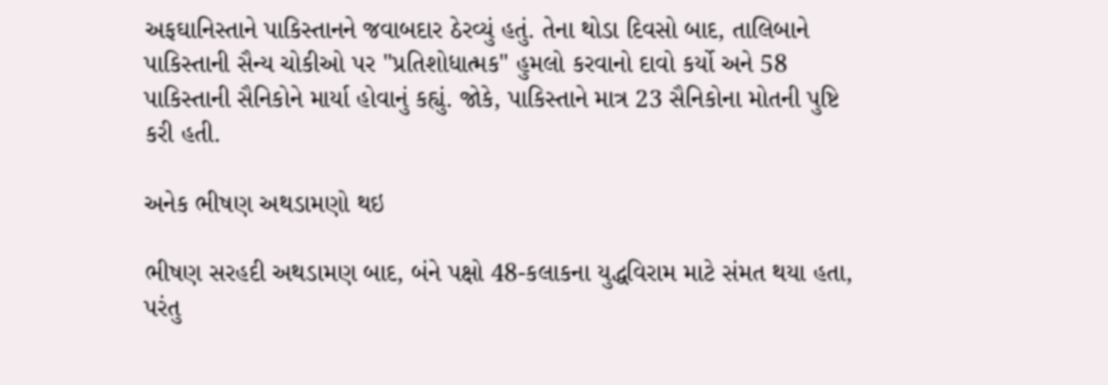અફઘાનિસ્તાને પાકિસ્તાનને જવાબદાર ઠેરવ્યું હતું. તેના થોડા દિવસો બાદ, તાલિબાને પાકિસ્તાની સૈન્ય ચોકીઓ પર "પ્રતિશોધાત્મક" હુમલો કરવાનો દાવો કર્યો અને 58 પાકિસ્તાની સૈનિકોને માર્યા હોવાનું કહ્યું. જોકે, પાકિસ્તાને માત્ર 23 સૈનિકોના મોતની પુષ્ટિ કરી હતી.

અનેક ભીષણ અથડામણો થઇ

ભીષણ સરહદી અથડામણ બાદ, બંને પક્ષો 48-કલાકના યુદ્ધવિરામ માટે સંમત થયા હતા, પરંતુ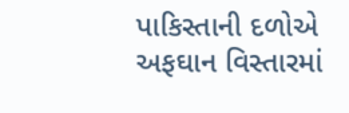પાકિસ્તાની દળોએ અફઘાન વિસ્તારમાં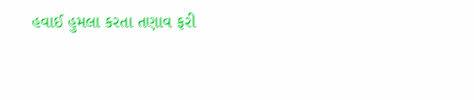હવાઈ હુમલા કરતા તણાવ ફરી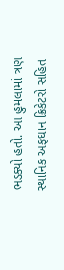ભડક્યો હતો. આ હુમલામાં ત્રણ સ્થાનિક અફઘાન ક્રિકેટરો સહિત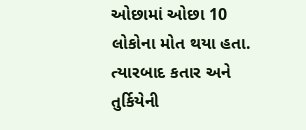ઓછામાં ઓછા 10 લોકોના મોત થયા હતા. ત્યારબાદ કતાર અને તુર્કિયેની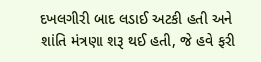દખલગીરી બાદ લડાઈ અટકી હતી અને શાંતિ મંત્રણા શરૂ થઈ હતી, જે હવે ફરી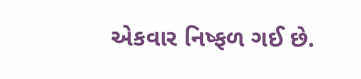એકવાર નિષ્ફળ ગઈ છે.